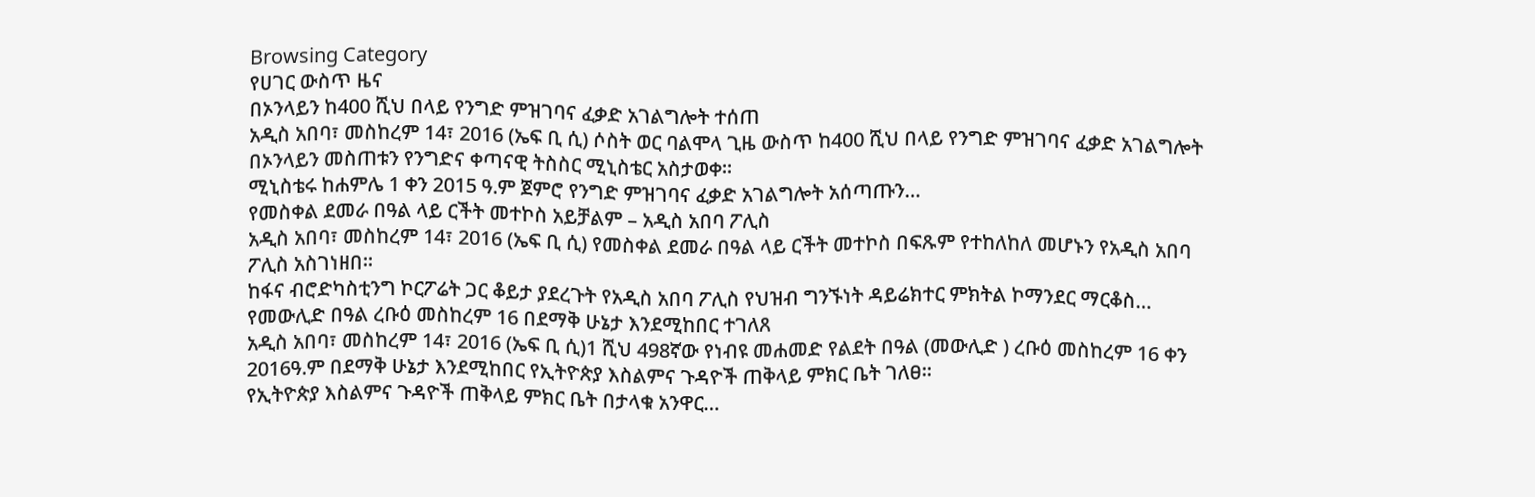Browsing Category
የሀገር ውስጥ ዜና
በኦንላይን ከ400 ሺህ በላይ የንግድ ምዝገባና ፈቃድ አገልግሎት ተሰጠ
አዲስ አበባ፣ መስከረም 14፣ 2016 (ኤፍ ቢ ሲ) ሶስት ወር ባልሞላ ጊዜ ውስጥ ከ400 ሺህ በላይ የንግድ ምዝገባና ፈቃድ አገልግሎት በኦንላይን መስጠቱን የንግድና ቀጣናዊ ትስስር ሚኒስቴር አስታወቀ፡፡
ሚኒስቴሩ ከሐምሌ 1 ቀን 2015 ዓ.ም ጀምሮ የንግድ ምዝገባና ፈቃድ አገልግሎት አሰጣጡን…
የመስቀል ደመራ በዓል ላይ ርችት መተኮስ አይቻልም – አዲስ አበባ ፖሊስ
አዲስ አበባ፣ መስከረም 14፣ 2016 (ኤፍ ቢ ሲ) የመስቀል ደመራ በዓል ላይ ርችት መተኮስ በፍጹም የተከለከለ መሆኑን የአዲስ አበባ ፖሊስ አስገነዘበ፡፡
ከፋና ብሮድካስቲንግ ኮርፖሬት ጋር ቆይታ ያደረጉት የአዲስ አበባ ፖሊስ የህዝብ ግንኙነት ዳይሬክተር ምክትል ኮማንደር ማርቆስ…
የመውሊድ በዓል ረቡዕ መስከረም 16 በደማቅ ሁኔታ እንደሚከበር ተገለጸ
አዲስ አበባ፣ መስከረም 14፣ 2016 (ኤፍ ቢ ሲ)1 ሺህ 498ኛው የነብዩ መሐመድ የልደት በዓል (መውሊድ ) ረቡዕ መስከረም 16 ቀን 2016ዓ.ም በደማቅ ሁኔታ እንደሚከበር የኢትዮጵያ እስልምና ጉዳዮች ጠቅላይ ምክር ቤት ገለፀ።
የኢትዮጵያ እስልምና ጉዳዮች ጠቅላይ ምክር ቤት በታላቁ አንዋር…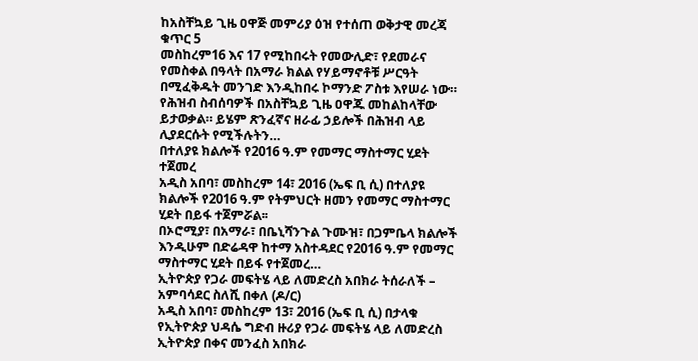ከአስቸኳይ ጊዜ ዐዋጅ መምሪያ ዕዝ የተሰጠ ወቅታዊ መረጃ ቁጥር 5
መስከረም16 እና 17 የሚከበሩት የመውሊድ፣ የደመራና የመስቀል በዓላት በአማራ ክልል የሃይማኖቶቹ ሥርዓት በሚፈቅዱት መንገድ እንዲከበሩ ኮማንድ ፖስቱ እየሠራ ነው።
የሕዝብ ስብሰባዎች በአስቸኳይ ጊዜ ዐዋጁ መከልከላቸው ይታወቃል። ይሄም ጽንፈኛና ዘራፊ ኃይሎች በሕዝብ ላይ ሊያደርሱት የሚችሉትን…
በተለያዩ ክልሎች የ2016 ዓ.ም የመማር ማስተማር ሂደት ተጀመረ
አዲስ አበባ፣ መስከረም 14፣ 2016 (ኤፍ ቢ ሲ) በተለያዩ ክልሎች የ2016 ዓ.ም የትምህርት ዘመን የመማር ማስተማር ሂደት በይፋ ተጀምሯል፡፡
በኦሮሚያ፣ በአማራ፣ በቤኒሻንጉል ጉሙዝ፣ በጋምቤላ ክልሎች እንዲሁም በድሬዳዋ ከተማ አስተዳደር የ2016 ዓ.ም የመማር ማስተማር ሂደት በይፋ የተጀመረ…
ኢትዮጵያ የጋራ መፍትሄ ላይ ለመድረስ አበክራ ትሰራለች – አምባሳደር ስለሺ በቀለ (ዶ/ር)
አዲስ አበባ፣ መስከረም 13፣ 2016 (ኤፍ ቢ ሲ) በታላቁ የኢትዮጵያ ህዳሴ ግድብ ዙሪያ የጋራ መፍትሄ ላይ ለመድረስ ኢትዮጵያ በቀና መንፈስ አበክራ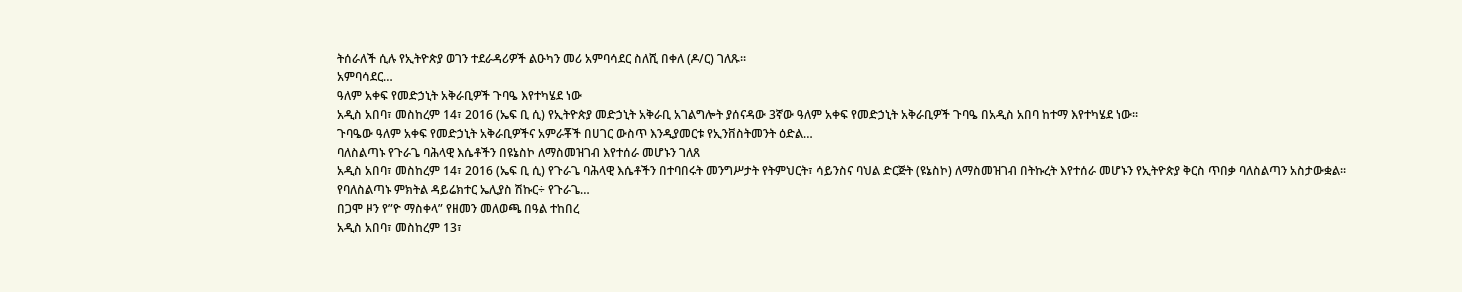ትሰራለች ሲሉ የኢትዮጵያ ወገን ተደራዳሪዎች ልዑካን መሪ አምባሳደር ስለሺ በቀለ (ዶ/ር) ገለጹ።
አምባሳደር…
ዓለም አቀፍ የመድኃኒት አቅራቢዎች ጉባዔ እየተካሄደ ነው
አዲስ አበባ፣ መስከረም 14፣ 2016 (ኤፍ ቢ ሲ) የኢትዮጵያ መድኃኒት አቅራቢ አገልግሎት ያሰናዳው 3ኛው ዓለም አቀፍ የመድኃኒት አቅራቢዎች ጉባዔ በአዲስ አበባ ከተማ እየተካሄደ ነው፡፡
ጉባዔው ዓለም አቀፍ የመድኃኒት አቅራቢዎችና አምራቾች በሀገር ውስጥ እንዲያመርቱ የኢንቨስትመንት ዕድል…
ባለስልጣኑ የጉራጌ ባሕላዊ እሴቶችን በዩኔስኮ ለማስመዝገብ እየተሰራ መሆኑን ገለጸ
አዲስ አበባ፣ መስከረም 14፣ 2016 (ኤፍ ቢ ሲ) የጉራጌ ባሕላዊ እሴቶችን በተባበሩት መንግሥታት የትምህርት፣ ሳይንስና ባህል ድርጅት (ዩኔስኮ) ለማስመዝገብ በትኩረት እየተሰራ መሆኑን የኢትዮጵያ ቅርስ ጥበቃ ባለስልጣን አስታውቋል፡፡
የባለስልጣኑ ምክትል ዳይሬክተር ኤሊያስ ሽኩር÷ የጉራጌ…
በጋሞ ዞን የ”ዮ ማስቀላ” የዘመን መለወጫ በዓል ተከበረ
አዲስ አበባ፣ መስከረም 13፣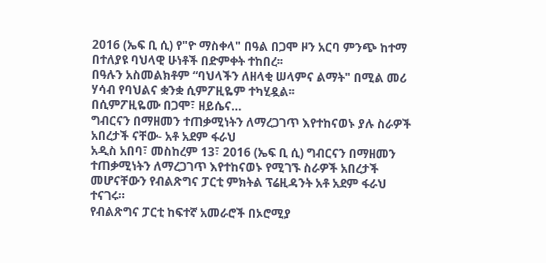2016 (ኤፍ ቢ ሲ) የ"ዮ ማስቀላ" በዓል በጋሞ ዞን አርባ ምንጭ ከተማ በተለያዩ ባህላዊ ሁነቶች በድምቀት ተከበረ፡፡
በዓሉን አስመልክቶም “ባህላችን ለዘላቂ ሠላምና ልማት" በሚል መሪ ሃሳብ የባህልና ቋንቋ ሲምፖዚዬም ተካሂዷል፡፡
በሲምፖዚዬሙ በጋሞ፣ ዘይሴና…
ግብርናን በማዘመን ተጠቃሚነትን ለማረጋገጥ እየተከናወኑ ያሉ ስራዎች አበረታች ናቸው- አቶ አደም ፋራህ
አዲስ አበባ፣ መስከረም 13፣ 2016 (ኤፍ ቢ ሲ) ግብርናን በማዘመን ተጠቃሚነትን ለማረጋገጥ እየተከናወኑ የሚገኙ ስራዎች አበረታች መሆናቸውን የብልጽግና ፓርቲ ምክትል ፕሬዚዳንት አቶ አደም ፋራህ ተናገሩ።
የብልጽግና ፓርቲ ከፍተኛ አመራሮች በኦሮሚያ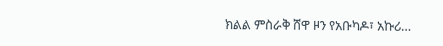ክልል ምስራቅ ሸዋ ዞን የአቡካዶ፣ አኩሪ…